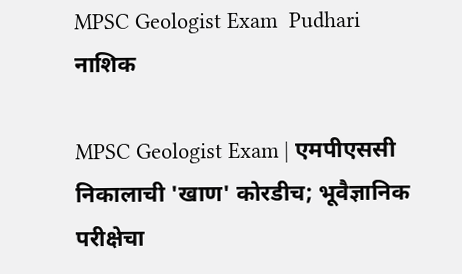MPSC Geologist Exam  Pudhari
नाशिक

MPSC Geologist Exam | एमपीएससी निकालाची 'खाण' कोरडीच; भूवैज्ञानिक परीक्षेचा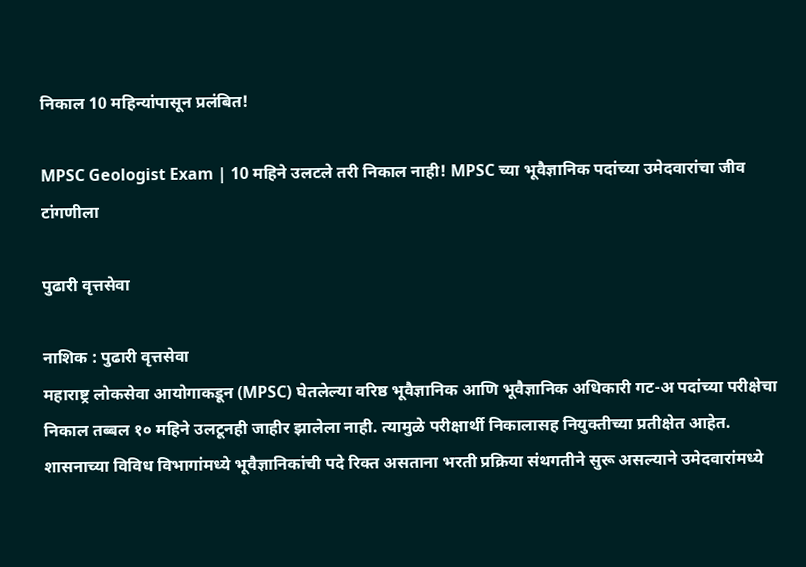निकाल 10 महिन्यांपासून प्रलंबित!

MPSC Geologist Exam | 10 महिने उलटले तरी निकाल नाही! MPSC च्या भूवैज्ञानिक पदांच्या उमेदवारांचा जीव टांगणीला

पुढारी वृत्तसेवा

नाशिक : पुढारी वृत्तसेवा
महाराष्ट्र लोकसेवा आयोगाकडून (MPSC) घेतलेल्या वरिष्ठ भूवैज्ञानिक आणि भूवैज्ञानिक अधिकारी गट-अ पदांच्या परीक्षेचा निकाल तब्बल १० महिने उलटूनही जाहीर झालेला नाही. त्यामुळे परीक्षार्थी निकालासह नियुक्तीच्या प्रतीक्षेत आहेत. शासनाच्या विविध विभागांमध्ये भूवैज्ञानिकांची पदे रिक्त असताना भरती प्रक्रिया संथगतीने सुरू असल्याने उमेदवारांमध्ये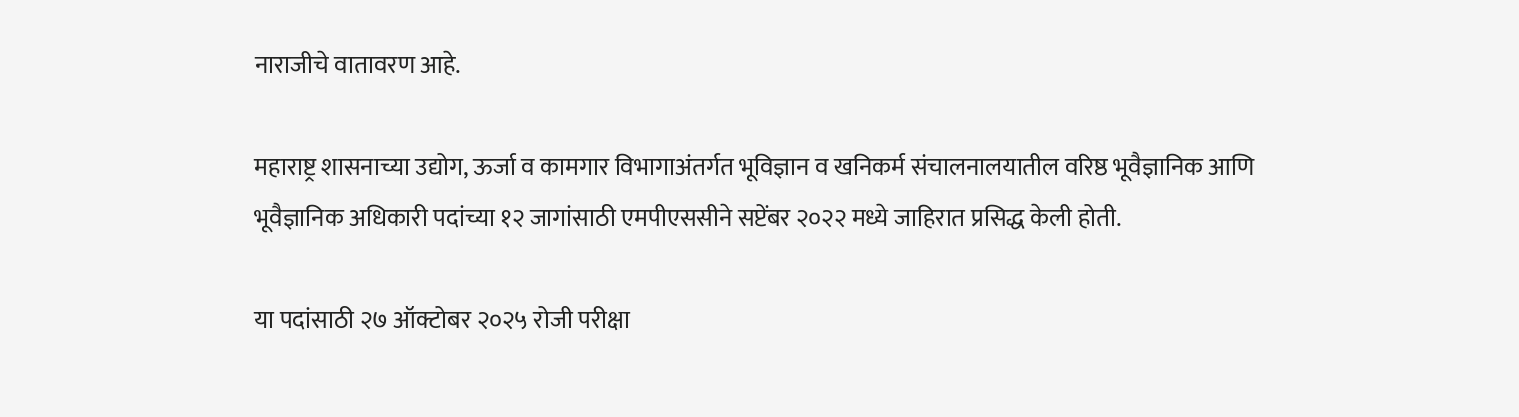नाराजीचे वातावरण आहे.

महाराष्ट्र शासनाच्या उद्योग, ऊर्जा व कामगार विभागाअंतर्गत भूविज्ञान व खनिकर्म संचालनालयातील वरिष्ठ भूवैज्ञानिक आणि भूवैज्ञानिक अधिकारी पदांच्या १२ जागांसाठी एमपीएससीने सप्टेंबर २०२२ मध्ये जाहिरात प्रसिद्ध केली होती.

या पदांसाठी २७ ऑक्टोबर २०२५ रोजी परीक्षा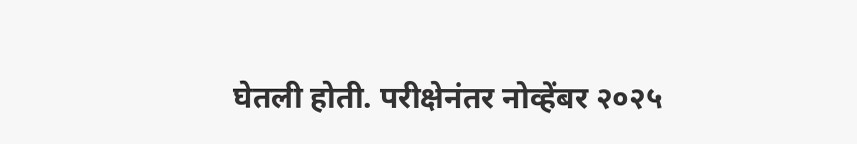घेतली होती. परीक्षेनंतर नोव्हेंबर २०२५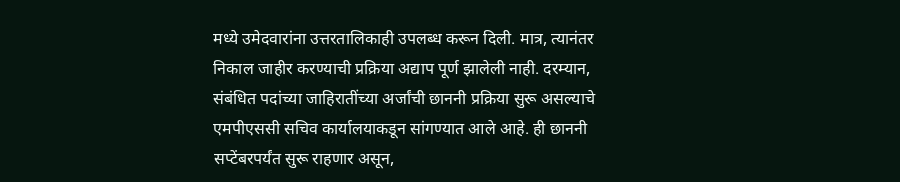मध्ये उमेदवारांना उत्तरतालिकाही उपलब्ध करून दिली. मात्र, त्यानंतर निकाल जाहीर करण्याची प्रक्रिया अद्याप पूर्ण झालेली नाही. दरम्यान, संबंधित पदांच्या जाहिरातींच्या अर्जांची छाननी प्रक्रिया सुरू असल्याचे एमपीएससी सचिव कार्यालयाकडून सांगण्यात आले आहे. ही छाननी सप्टेंबरपर्यंत सुरू राहणार असून,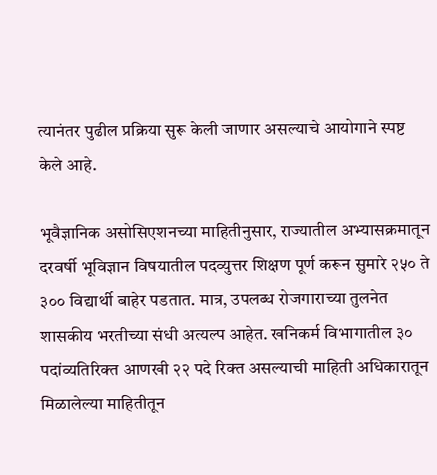त्यानंतर पुढील प्रक्रिया सुरू केली जाणार असल्याचे आयोगाने स्पष्ट केले आहे.

भूवैज्ञानिक असोसिएशनच्या माहितीनुसार, राज्यातील अभ्यासक्रमातून दरवर्षी भूविज्ञान विषयातील पदव्युत्तर शिक्षण पूर्ण करून सुमारे २५० ते ३०० विद्यार्थी बाहेर पडतात. मात्र, उपलब्ध रोजगाराच्या तुलनेत शासकीय भरतीच्या संधी अत्यल्प आहेत. खनिकर्म विभागातील ३० पदांव्यतिरिक्त आणखी २२ पदे रिक्त असल्याची माहिती अधिकारातून मिळालेल्या माहितीतून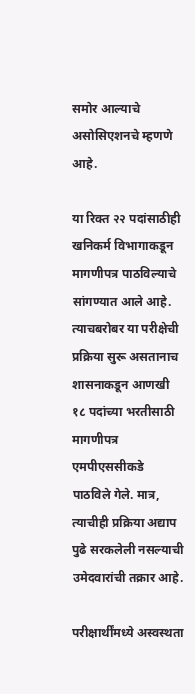समोर आल्याचे असोसिएशनचे म्हणणे आहे.

या रिक्त २२ पदांसाठीही खनिकर्म विभागाकडून मागणीपत्र पाठविल्याचे सांगण्यात आले आहे. त्याचबरोबर या परीक्षेची प्रक्रिया सुरू असतानाच शासनाकडून आणखी १८ पदांच्या भरतीसाठी मागणीपत्र एमपीएससीकडे पाठविले गेले. मात्र, त्याचीही प्रक्रिया अद्याप पुढे सरकलेली नसल्याची उमेदवारांची तक्रार आहे.

परीक्षार्थींमध्ये अस्वस्थता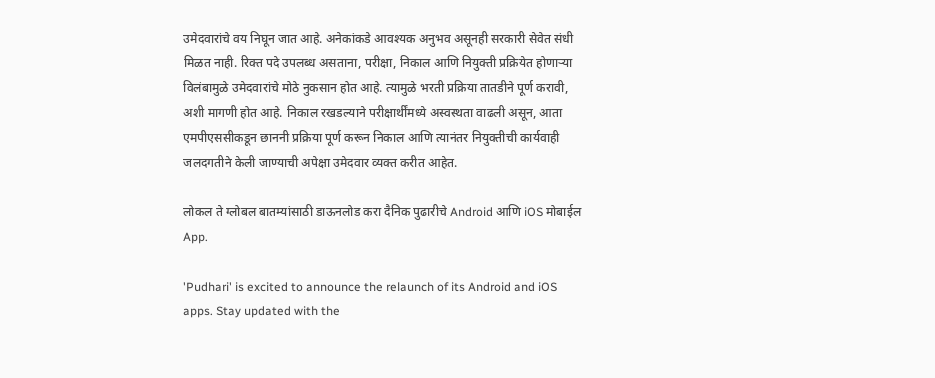उमेदवारांचे वय निघून जात आहे. अनेकांकडे आवश्यक अनुभव असूनही सरकारी सेवेत संधी मिळत नाही. रिक्त पदे उपलब्ध असताना, परीक्षा, निकाल आणि नियुक्ती प्रक्रियेत होणाऱ्या विलंबामुळे उमेदवारांचे मोठे नुकसान होत आहे. त्यामुळे भरती प्रक्रिया तातडीने पूर्ण करावी, अशी मागणी होत आहे. निकाल रखडल्याने परीक्षार्थींमध्ये अस्वस्थता वाढली असून, आता एमपीएससीकडून छाननी प्रक्रिया पूर्ण करून निकाल आणि त्यानंतर नियुक्तीची कार्यवाही जलदगतीने केली जाण्याची अपेक्षा उमेदवार व्यक्त करीत आहेत.

लोकल ते ग्लोबल बातम्यांसाठी डाऊनलोड करा दैनिक पुढारीचे Android आणि iOS मोबाईल App.

'Pudhari' is excited to announce the relaunch of its Android and iOS apps. Stay updated with the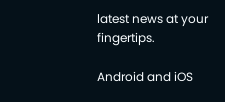latest news at your fingertips.

Android and iOS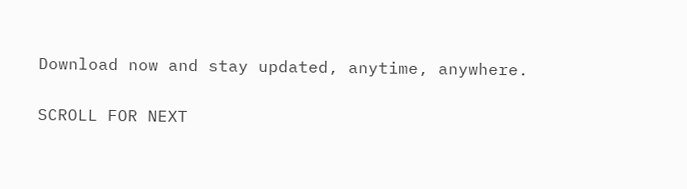Download now and stay updated, anytime, anywhere.

SCROLL FOR NEXT